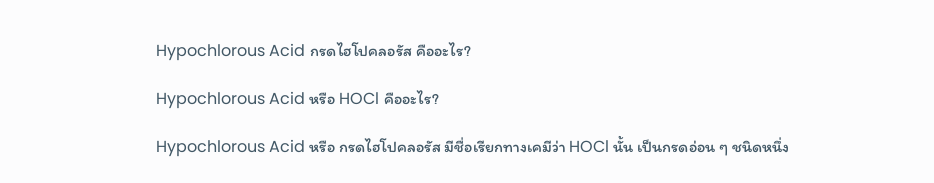Hypochlorous Acid กรดไฮโปคลอรัส คืออะไร?

Hypochlorous Acid หรือ HOCl คืออะไร?

Hypochlorous Acid หรือ กรดไฮโปคลอรัส มีชื่อเรียกทางเคมีว่า HOCl นั้น เป็นกรดอ่อน ๆ ชนิดหนึ่ง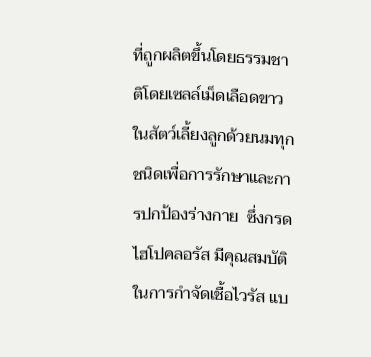ที่ถูกผลิตขึ้นโดยธรรมชาติโดยเซลล์เม็ดเลือดขาวในสัตว์เลี้ยงลูกด้วยนมทุกชนิดเพื่อการรักษาและการปกป้องร่างกาย  ซึ่งกรดไฮโปคลอรัส มีคุณสมบัติในการกำจัดเชื้อไวรัส แบ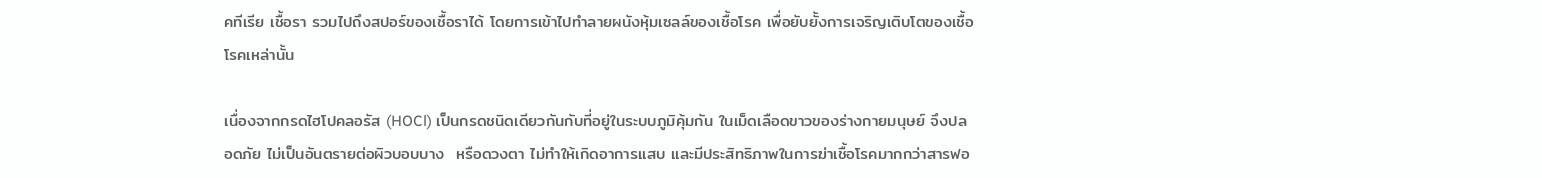คทีเรีย เชื้อรา รวมไปถึงสปอร์ของเชื้อราได้ โดยการเข้าไปทำลายผนังหุ้มเซลล์ของเชื้อโรค เพื่อยับยั้งการเจริญเติบโตของเชื้อโรคเหล่านั้น

เนื่องจากกรดไฮโปคลอรัส (HOCl) เป็นกรดชนิดเดียวกันกับที่อยู่ในระบบภูมิคุ้มกัน ในเม็ดเลือดขาวของร่างกายมนุษย์ จึงปลอดภัย ไม่เป็นอันตรายต่อผิวบอบบาง  หรือดวงตา ไม่ทำให้เกิดอาการแสบ และมีประสิทธิภาพในการฆ่าเชื้อโรคมากกว่าสารฟอ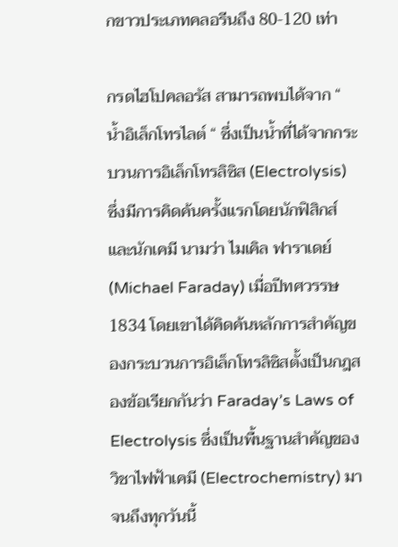กขาวประเภทคลอรีนถึง 80-120 เท่า

กรดไฮโปคลอรัส สามารถพบได้จาก “ น้ำอิเล็กโทรไลต์ “ ซึ่งเป็นน้ำที่ได้จากกระบวนการอิเล็กโทรลิซิส (Electrolysis) ซึ่งมีการคิดค้นครั้งแรกโดยนักฟิสิกส์และนักเคมี นามว่า ไมเคิล ฟาราเดย์ (Michael Faraday) เมื่อปีทศวรรษ 1834 โดยเขาได้คิดค้นหลักการสำคัญของกระบวนการอิเล็กโทรลิซิสตั้งเป็นกฎสองข้อเรียกกันว่า Faraday’s Laws of Electrolysis ซึ่งเป็นพื้นฐานสำคัญของวิชาไฟฟ้าเคมี (Electrochemistry) มาจนถึงทุกวันนี้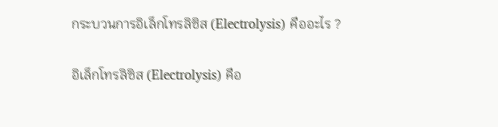กระบวนการอิเล็กโทรลิซิส (Electrolysis) คืออะไร ?

อิเล็กโทรลิซิส (Electrolysis) คือ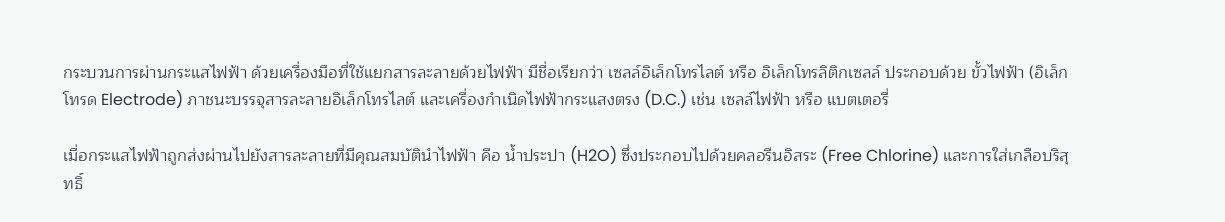กระบวนการผ่านกระแสไฟฟ้า ด้วยเครื่องมือที่ใช้แยกสารละลายด้วยไฟฟ้า มีชื่อเรียกว่า เซลล์อิเล็กโทรไลต์ หรือ อิเล็กโทรลิติกเซลล์ ประกอบด้วย ขั้วไฟฟ้า (อิเล็กโทรด Electrode) ภาชนะบรรจุสารละลายอิเล็กโทรไลต์ และเครื่องกำเนิดไฟฟ้ากระแสงตรง (D.C.) เช่น เซลล์ไฟฟ้า หรือ แบตเตอรี่

เมื่อกระแสไฟฟ้าถูกส่งผ่านไปยังสารละลายที่มีคุณสมบัตินำไฟฟ้า คือ น้ำประปา (H2O) ซึ่งประกอบไปด้วยคลอรีนอิสระ (Free Chlorine) และการใส่เกลือบริสุทธิ์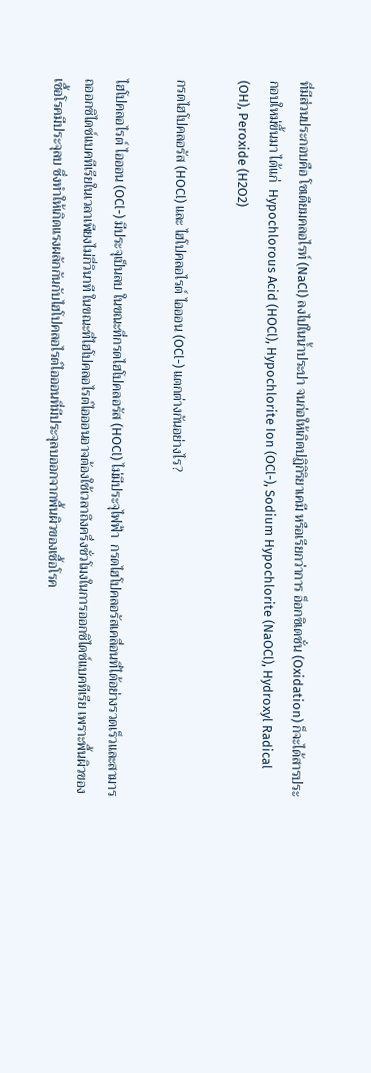ที่มีส่วนประกอบคือ โซเดียมคลอไรท์ (NaCl) ลงไปในน้ำประปา จนก่อให้เกิดปฏิกิริยาเคมี หรือเรียกว่าการ อ็อกซิเดชั่น (Oxidation) ก็จะได้สารประกอบใหม่ขึ้นมา ได้แก่  Hypochlorous Acid (HOCl), Hypochlorite Ion (OCl-), Sodium Hypochlorite (NaOCl), Hydroxyl Radical (OH), Peroxide (H2O2)

กรดไฮโปคลอรัส (HOCl) และ ไฮโปคลอไรต์ ไอออน (OCl-) แตกต่างกันอย่างไร?

ไฮโปคลอไรต์ ไอออน (OCl-) มีประจุเป็นลบ ในขณะที่กรดไฮโปคลอรัส (HOCl) ไม่มีประจุไฟฟ้า  กรดไฮโปคลอรัสเคลื่อนที่ได้อย่างรวดเร็วและสามารถออกซิไดซ์แบคทีเรียในเวลาเพียงไม่กี่วินาที ในขณะที่ไฮโปคลอไรต์ไอออนอาจต้องใช้เวลาถึงครึ่งชั่วโมงในการออกซิไดซ์แบคทีเรีย เพราะพื้นผิวของเชื้อโรคมีประจุลบ ซึ่งทำให้เกิดแรงผลักกันกับไฮโปคลอไรต์ไอออนที่มีประจุลบออกจากพื้นผิวของเชื้อโรค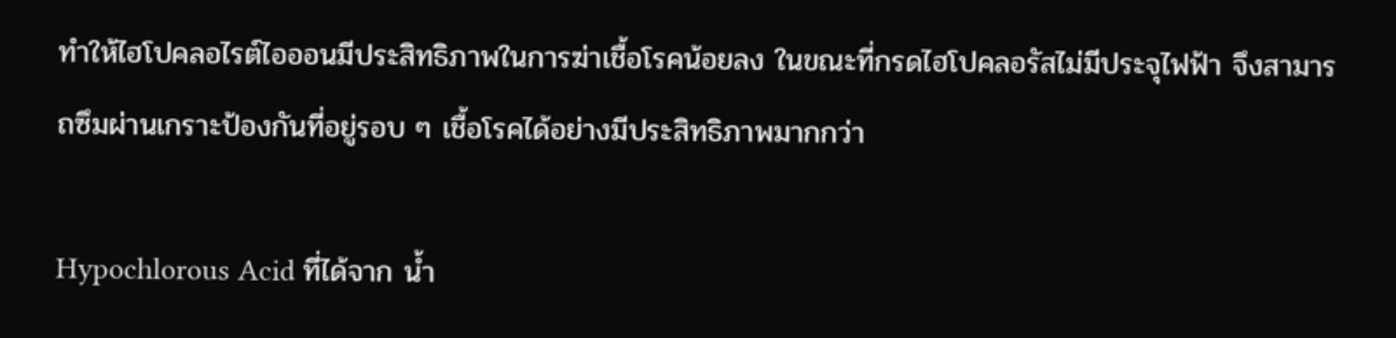ทำให้ไฮโปคลอไรต์ไอออนมีประสิทธิภาพในการฆ่าเชื้อโรคน้อยลง ในขณะที่กรดไฮโปคลอรัสไม่มีประจุไฟฟ้า จึงสามารถซึมผ่านเกราะป้องกันที่อยู่รอบ ๆ เชื้อโรคได้อย่างมีประสิทธิภาพมากกว่า

Hypochlorous Acid ที่ได้จาก น้ำ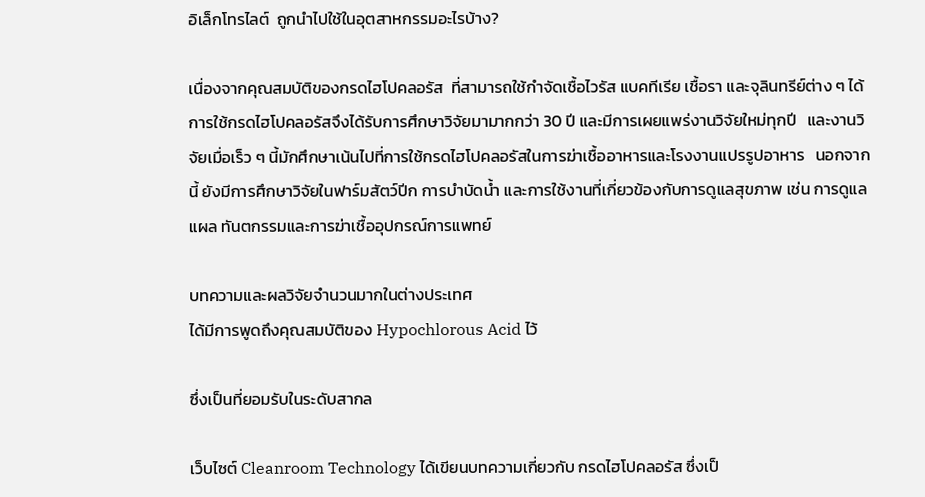อิเล็กโทรไลต์  ถูกนำไปใช้ในอุตสาหกรรมอะไรบ้าง?

เนื่องจากคุณสมบัติของกรดไฮโปคลอรัส  ที่สามารถใช้กำจัดเชื้อไวรัส แบคทีเรีย เชื้อรา และจุลินทรีย์ต่าง ๆ ได้ การใช้กรดไฮโปคลอรัสจึงได้รับการศึกษาวิจัยมามากกว่า 30 ปี และมีการเผยแพร่งานวิจัยใหม่ทุกปี   และงานวิจัยเมื่อเร็ว ๆ นี้มักศึกษาเน้นไปที่การใช้กรดไฮโปคลอรัสในการฆ่าเชื้ออาหารและโรงงานแปรรูปอาหาร   นอกจากนี้ ยังมีการศึกษาวิจัยในฟาร์มสัตว์ปีก การบำบัดน้ำ และการใช้งานที่เกี่ยวข้องกับการดูแลสุขภาพ เช่น การดูแลแผล ทันตกรรมและการฆ่าเชื้ออุปกรณ์การแพทย์

บทความและผลวิจัยจำนวนมากในต่างประเทศ
ได้มีการพูดถึงคุณสมบัติของ Hypochlorous Acid ไว้

ซึ่งเป็นที่ยอมรับในระดับสากล

เว็บไซต์ Cleanroom Technology ได้เขียนบทความเกี่ยวกับ กรดไฮโปคลอรัส ซึ่งเป็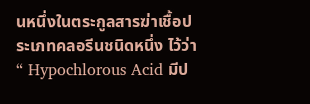นหนึ่งในตระกูลสารฆ่าเชื้อประเภทคลอรีนชนิดหนึ่ง ไว้ว่า “ Hypochlorous Acid มีป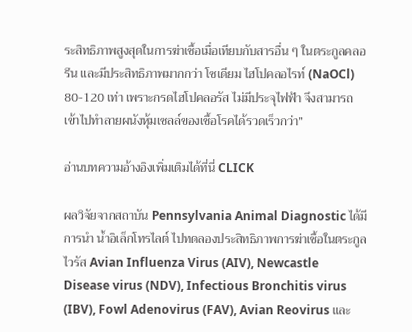ระสิทธิภาพสูงสุดในการฆ่าเชื้อเมื่อเทียบกับสารอื่น ๆ ในตระกูลคลอรีน และมีประสิทธิภาพมากกว่า โซเดียม ไฮโปคลอไรท์ (NaOCl) 80-120 เท่า เพราะกรดไฮโปคลอรัส ไม่มีประจุไฟฟ้า จึงสามารถเข้าไปทำลายผนังหุ้มเซลล์ของเชื้อโรคได้รวดเร็วกว่า”

อ่านบทความอ้างอิงเพิ่มเติมได้ที่นี่ CLICK

ผลวิจัยจากสถาบัน Pennsylvania Animal Diagnostic ได้มีการนำ น้ำอิเล็กโทรไลต์ ไปทดลองประสิทธิภาพการฆ่าเชื้อในตระกูลไวรัส Avian Influenza Virus (AIV), Newcastle Disease virus (NDV), Infectious Bronchitis virus (IBV), Fowl Adenovirus (FAV), Avian Reovirus และ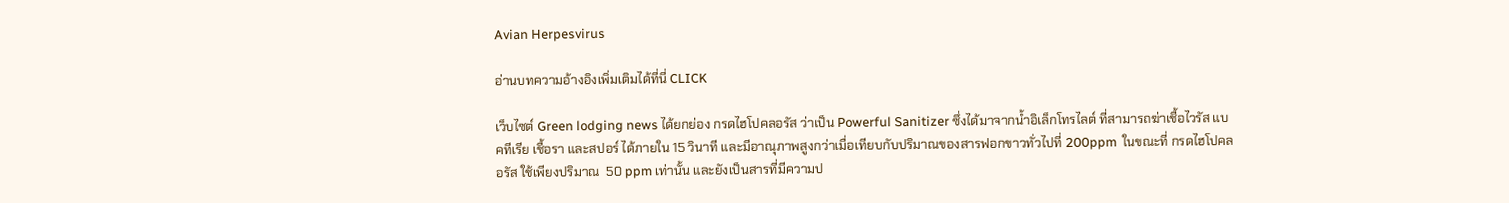Avian Herpesvirus

อ่านบทความอ้างอิงเพิ่มเติมได้ที่นี่ CLICK

เว็บไซต์ Green lodging news ได้ยกย่อง กรดไฮโปคลอรัส ว่าเป็น Powerful Sanitizer ซึ่งได้มาจากน้ำอิเล็กโทรไลต์ ที่สามารถฆ่าเชื้อไวรัส แบคทีเรีย เชื้อรา และสปอร์ ได้ภายใน 15 วินาที และมีอาณุภาพสูงกว่าเมื่อเทียบกับปริมาณของสารฟอกขาวทั่วไปที่ 200ppm  ในขณะที่ กรดไฮโปคลอรัส ใช้เพียงปริมาณ  50 ppm เท่านั้น และยังเป็นสารที่มีความป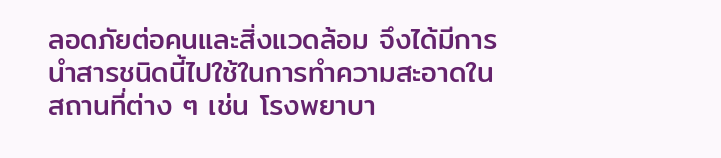ลอดภัยต่อคนและสิ่งแวดล้อม จึงได้มีการนำสารชนิดนี้ไปใช้ในการทำความสะอาดในสถานที่ต่าง ๆ เช่น โรงพยาบา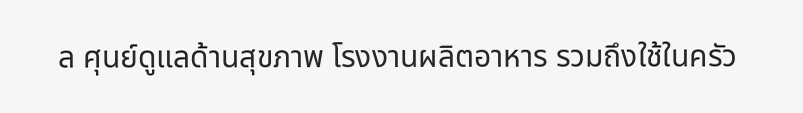ล ศุนย์ดูแลด้านสุขภาพ โรงงานผลิตอาหาร รวมถึงใช้ในครัว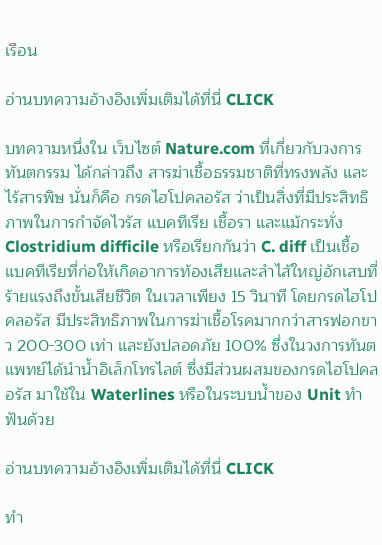เรือน

อ่านบทความอ้างอิงเพิ่มเติมได้ที่นี่ CLICK

บทความหนึ่งใน เว็บไซต์ Nature.com ที่เกี่ยวกับวงการทันตกรรม ได้กล่าวถึง สารฆ่าเชื้อธรรมชาติที่ทรงพลัง และไร้สารพิษ นั่นก็คือ กรดไฮโปคลอรัส ว่าเป็นสิ่งที่มีประสิทธิภาพในการกำจัดไวรัส แบคทีเรีย เชื้อรา และแม้กระทั่ง Clostridium difficile หรือเรียกกันว่า C. diff เป็นเชื้อแบคทีเรียที่ก่อให้เกิดอาการท้องเสียและลำไส้ใหญ่อักเสบที่ร้ายแรงถึงขั้นเสียชีวิต ในเวลาเพียง 15 วินาที โดยกรดไฮโปคลอรัส มีประสิทธิภาพในการฆ่าเชื้อโรคมากกว่าสารฟอกขาว 200-300 เท่า และยังปลอดภัย 100% ซึ่งในวงการทันตแพทย์ได้นำน้ำอิเล็กโทรไลต์ ซึ่งมีส่วนผสมของกรดไฮโปคลอรัส มาใช้ใน Waterlines หรือในระบบน้ำของ Unit ทำฟันด้วย

อ่านบทความอ้างอิงเพิ่มเติมได้ที่นี่ CLICK

ทำ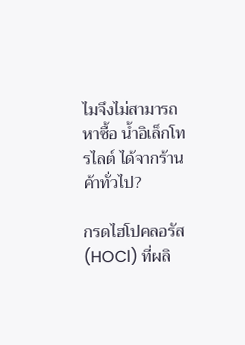ไมจึงไม่สามารถหาซื้อ น้ำอิเล็กโทรไลต์ ได้จากร้านค้าทั่วไป?

กรดไฮโปคลอรัส (HOCl) ที่ผลิ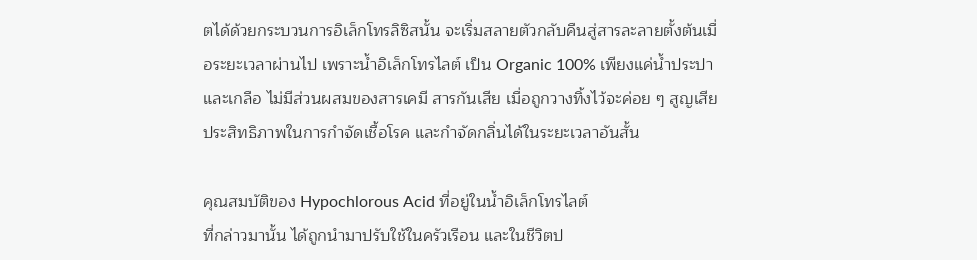ตได้ด้วยกระบวนการอิเล็กโทรลิซิสนั้น จะเริ่มสลายตัวกลับคืนสู่สารละลายตั้งต้นเมื่อระยะเวลาผ่านไป เพราะน้ำอิเล็กโทรไลต์ เป็น Organic 100% เพียงแค่น้ำประปาและเกลือ ไม่มีส่วนผสมของสารเคมี สารกันเสีย เมื่อถูกวางทิ้งไว้จะค่อย ๆ สูญเสียประสิทธิภาพในการกำจัดเชื้อโรค และกำจัดกลิ่นได้ในระยะเวลาอันสั้น

คุณสมบัติของ Hypochlorous Acid ที่อยู่ในน้ำอิเล็กโทรไลต์
ที่กล่าวมานั้น ได้ถูกนำมาปรับใช้ในครัวเรือน และในชีวิตป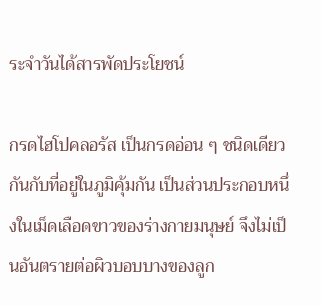ระจำวันได้สารพัดประโยชน์

กรดไฮโปคลอรัส เป็นกรดอ่อน ๆ ชนิดเดียวกันกับที่อยู่ในภูมิคุ้มกัน เป็นส่วนประกอบหนึ่งในเม็ดเลือดขาวของร่างกายมนุษย์ จึงไม่เป็นอันตรายต่อผิวบอบบางของลูก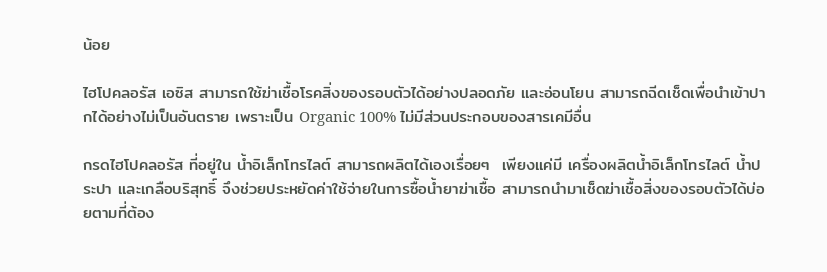น้อย

ไฮโปคลอรัส เอซิส สามารถใช้ฆ่าเชื้อโรคสิ่งของรอบตัวได้อย่างปลอดภัย และอ่อนโยน สามารถฉีดเช็ดเพื่อนำเข้าปากได้อย่างไม่เป็นอันตราย เพราะเป็น Organic 100% ไม่มีส่วนประกอบของสารเคมีอื่น

กรดไฮโปคลอรัส ที่อยู่ใน น้ำอิเล็กโทรไลต์ สามารถผลิตได้เองเรื่อยๆ  เพียงแค่มี เครื่องผลิตน้ำอิเล็กโทรไลต์ น้ำประปา และเกลือบริสุทธิ์ จึงช่วยประหยัดค่าใช้จ่ายในการซื้อน้ำยาฆ่าเชื้อ สามารถนำมาเช็ดฆ่าเชื้อสิ่งของรอบตัวได้บ่อยตามที่ต้อง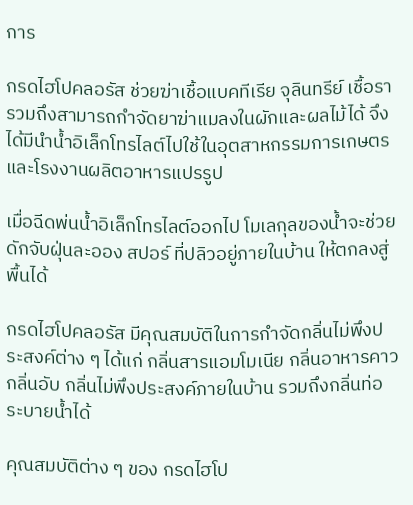การ

กรดไฮโปคลอรัส ช่วยฆ่าเชื้อแบคทีเรีย จุลินทรีย์ เชื้อรา รวมถึงสามารถกำจัดยาฆ่าแมลงในผักและผลไม้ได้ จึงได้มีนำน้ำอิเล็กโทรไลต์ไปใช้ในอุตสาหกรรมการเกษตร และโรงงานผลิตอาหารแปรรูป

เมื่อฉีดพ่นน้ำอิเล็กโทรไลต์ออกไป โมเลกุลของน้ำจะช่วยดักจับฝุ่นละออง สปอร์ ที่ปลิวอยู่ภายในบ้าน ให้ตกลงสู่พื้นได้

กรดไฮโปคลอรัส มีคุณสมบัติในการกำจัดกลิ่นไม่พึงประสงค์ต่าง ๆ ได้แก่ กลิ่นสารแอมโมเนีย กลิ่นอาหารคาว กลิ่นอับ กลิ่นไม่พึงประสงค์ภายในบ้าน รวมถึงกลิ่นท่อระบายน้ำได้

คุณสมบัติต่าง ๆ ของ กรดไฮโป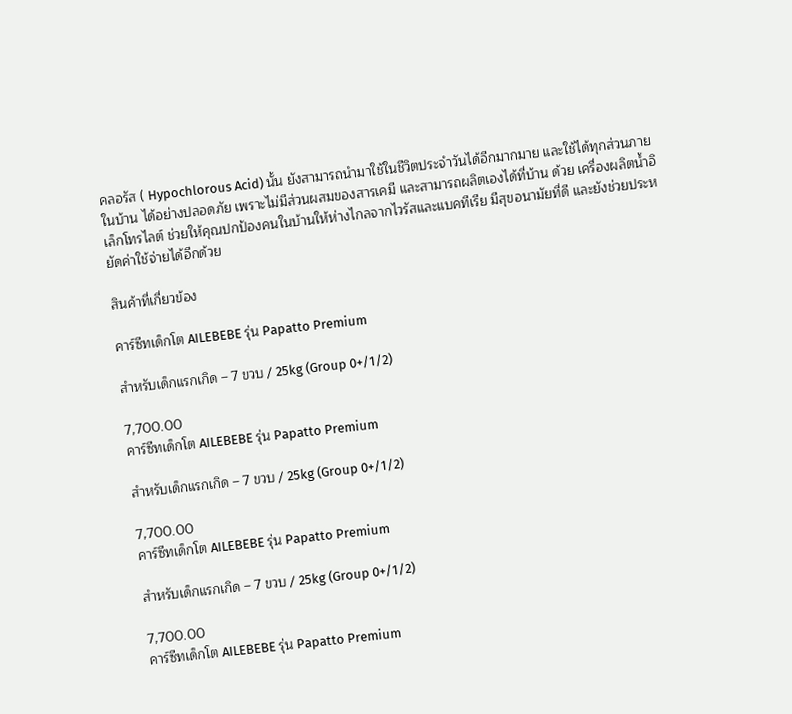คลอรัส ( Hypochlorous Acid) นั้น ยังสามารถนำมาใช้ในชีวิตประจำวันได้อีกมากมาย และใช้ได้ทุกส่วนภายในบ้าน ได้อย่างปลอดภัย เพราะไม่มีส่วนผสมของสารเคมี และสามารถผลิตเองได้ที่บ้าน ด้วย เครื่องผลิตน้ำอิเล็กโทรไลต์ ช่วยให้คุณปกป้องคนในบ้านให้ห่างไกลจากไวรัสและแบคทีเรีย มีสุขอนามัยที่ดี และยังช่วยประหยัดค่าใช้จ่ายได้อีกด้วย

สินค้าที่เกี่ยวข้อง

คาร์ซีทเด็กโต AILEBEBE รุ่น Papatto Premium

สำหรับเด็กแรกเกิด – 7 ขวบ / 25kg (Group 0+/1/2)

7,700.00
คาร์ซีทเด็กโต AILEBEBE รุ่น Papatto Premium

สำหรับเด็กแรกเกิด – 7 ขวบ / 25kg (Group 0+/1/2)

7,700.00
คาร์ซีทเด็กโต AILEBEBE รุ่น Papatto Premium

สำหรับเด็กแรกเกิด – 7 ขวบ / 25kg (Group 0+/1/2)

7,700.00
คาร์ซีทเด็กโต AILEBEBE รุ่น Papatto Premium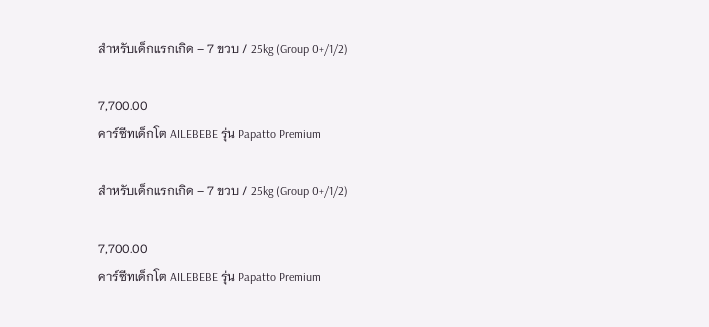สำหรับเด็กแรกเกิด – 7 ขวบ / 25kg (Group 0+/1/2)

7,700.00
คาร์ซีทเด็กโต AILEBEBE รุ่น Papatto Premium

สำหรับเด็กแรกเกิด – 7 ขวบ / 25kg (Group 0+/1/2)

7,700.00
คาร์ซีทเด็กโต AILEBEBE รุ่น Papatto Premium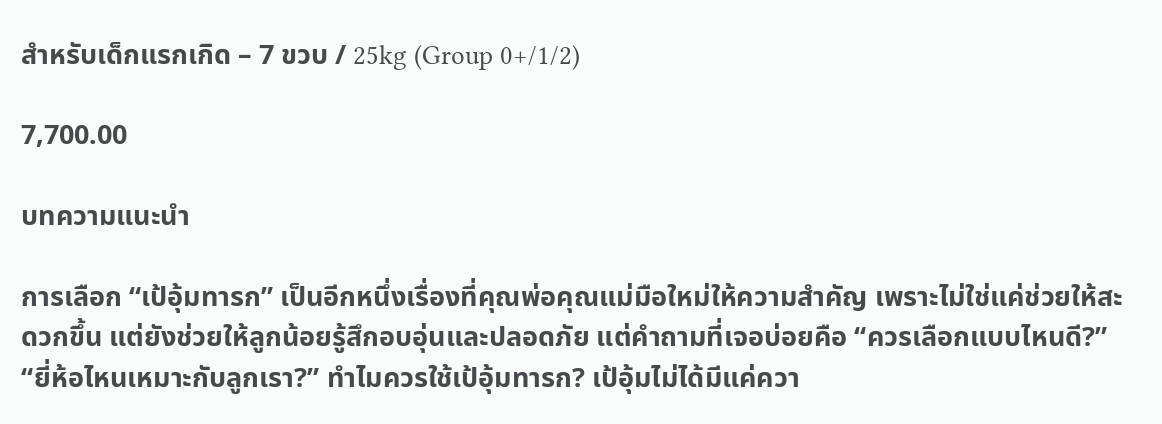สำหรับเด็กแรกเกิด – 7 ขวบ / 25kg (Group 0+/1/2)

7,700.00

บทความแนะนำ

การเลือก “เป้อุ้มทารก” เป็นอีกหนึ่งเรื่องที่คุณพ่อคุณแม่มือใหม่ให้ความสำคัญ เพราะไม่ใช่แค่ช่วยให้สะดวกขึ้น แต่ยังช่วยให้ลูกน้อยรู้สึกอบอุ่นและปลอดภัย แต่คำถามที่เจอบ่อยคือ “ควรเลือกแบบไหนดี?” “ยี่ห้อไหนเหมาะกับลูกเรา?” ทำไมควรใช้เป้อุ้มทารก? เป้อุ้มไม่ได้มีแค่ควา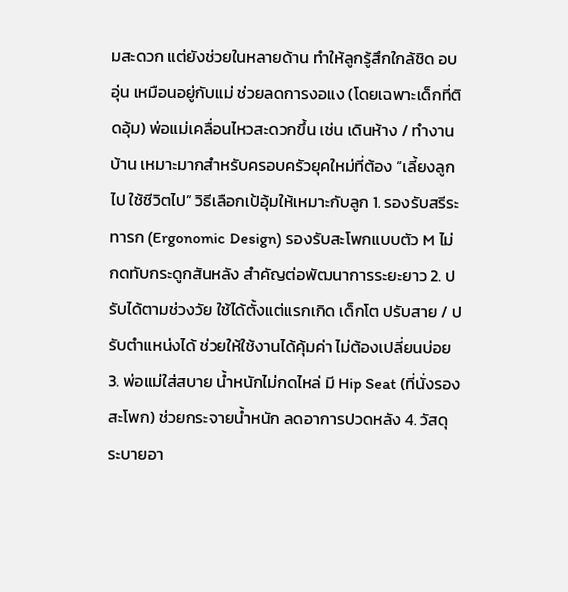มสะดวก แต่ยังช่วยในหลายด้าน ทำให้ลูกรู้สึกใกล้ชิด อบอุ่น เหมือนอยู่กับแม่ ช่วยลดการงอแง (โดยเฉพาะเด็กที่ติดอุ้ม) พ่อแม่เคลื่อนไหวสะดวกขึ้น เช่น เดินห้าง / ทำงานบ้าน เหมาะมากสำหรับครอบครัวยุคใหม่ที่ต้อง “เลี้ยงลูกไป ใช้ชีวิตไป” วิธีเลือกเป้อุ้มให้เหมาะกับลูก 1. รองรับสรีระทารก (Ergonomic Design) รองรับสะโพกแบบตัว M ไม่กดทับกระดูกสันหลัง สำคัญต่อพัฒนาการระยะยาว 2. ปรับได้ตามช่วงวัย ใช้ได้ตั้งแต่แรกเกิด เด็กโต ปรับสาย / ปรับตำแหน่งได้ ช่วยให้ใช้งานได้คุ้มค่า ไม่ต้องเปลี่ยนบ่อย 3. พ่อแม่ใส่สบาย น้ำหนักไม่กดไหล่ มี Hip Seat (ที่นั่งรองสะโพก) ช่วยกระจายน้ำหนัก ลดอาการปวดหลัง 4. วัสดุระบายอา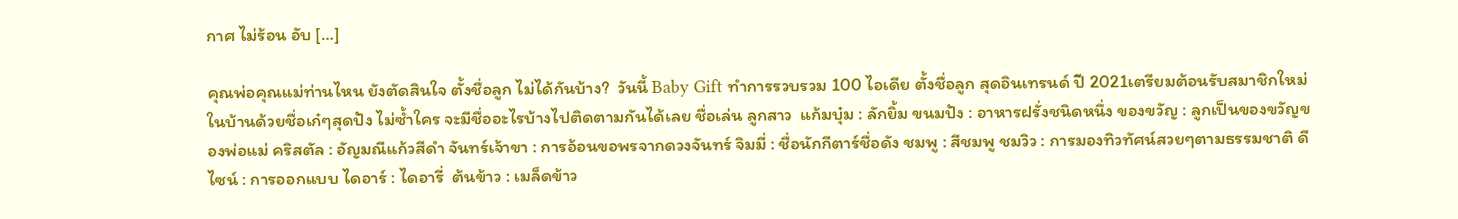กาศ ไม่ร้อน อับ […]

คุณพ่อคุณแม่ท่านไหน ยังตัดสินใจ ตั้งชื่อลูก ไม่ได้กันบ้าง?  วันนี้ Baby Gift ทำการรวบรวม 100 ไอเดีย ตั้งชื่อลูก สุดอินเทรนด์ ปี 2021เตรียมต้อนรับสมาชิกใหม่ในบ้านด้วยชื่อเก๋ๆสุดปัง ไม่ซ้ำใคร จะมีชื่ออะไรบ้างไปติดตามกันได้เลย ชื่อเล่น ลูกสาว  แก้มบุ๋ม : ลักยิ้ม ขนมปัง : อาหารฝรั่งชนิดหนึ่ง ของขวัญ : ลูกเป็นของขวัญของพ่อแม่ คริสตัล : อัญมณีแก้วสีดำ จันทร์เจ้าขา : การอ้อนขอพรจากดวงจันทร์ จิมมี่ : ชื่อนักกีตาร์ชื่อดัง ชมพู : สีชมพู ชมวิว : การมองทิวทัศน์สวยๆตามธรรมชาติ ดีไซน์ : การออกแบบ ไดอาร์ : ไดอารี่  ต้นข้าว : เมล็ดข้าว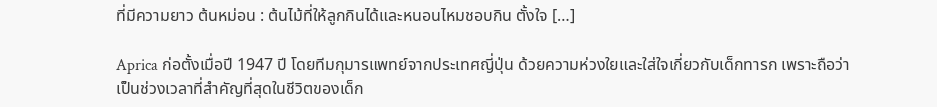ที่มีความยาว ต้นหม่อน : ต้นไม้ที่ให้ลูกกินได้และหนอนไหมชอบกิน ตั้งใจ […]

Aprica ก่อตั้งเมื่อปี 1947 ปี โดยทีมกุมารแพทย์จากประเทศญี่ปุ่น ด้วยความห่วงใยและใส่ใจเกี่ยวกับเด็กทารก เพราะถือว่าเป็นช่วงเวลาที่สำคัญที่สุดในชีวิตของเด็ก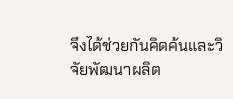จึงได้ช่วยกันคิดค้นและวิจัยพัฒนาผลิต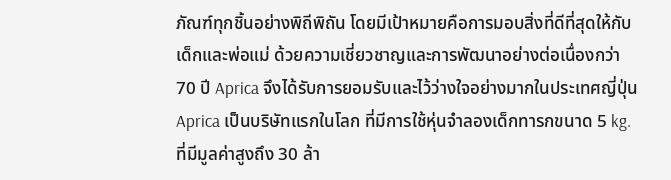ภัณฑ์ทุกชิ้นอย่างพิถีพิถัน โดยมีเป้าหมายคือการมอบสิ่งที่ดีที่สุดให้กับเด็กและพ่อแม่ ด้วยความเชี่ยวชาญและการพัฒนาอย่างต่อเนื่องกว่า 70 ปี Aprica จึงได้รับการยอมรับและไว้ว่างใจอย่างมากในประเทศญี่ปุ่น Aprica เป็นบริษัทแรกในโลก ที่มีการใช้หุ่นจำลองเด็กทารกขนาด 5 kg. ที่มีมูลค่าสูงถึง 30 ล้า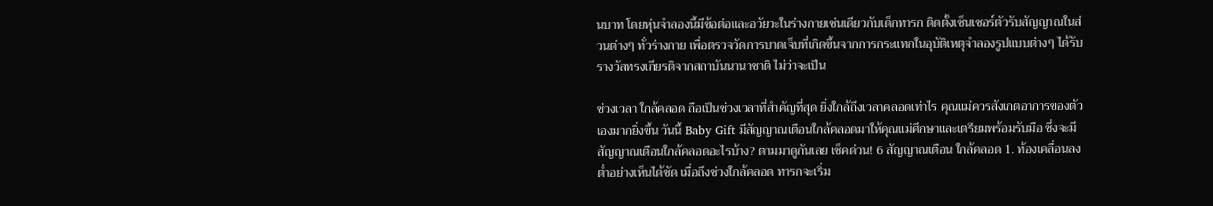นบาท โดยหุ่นจำลองนี้มีข้อต่อและอวัยวะในร่างกายเช่นเดียวกับเด็กทารก ติดตั้งเซ็นเซอร์ตัวรับสัญญาณในส่วนต่างๆ ทั่วร่างกาย เพื่อตรวจวัดการบาดเจ็บที่เกิดขึ้นจากการกระแทกในอุบัติเหตุจำลองรูปแบบต่างๆ ได้รับรางวัลทรงเกียรติจากสถาบันนานาชาติ ไม่ว่าจะเป็น

ช่วงเวลา ใกล้คลอด ถือเป็นช่วงเวลาที่สำคัญที่สุด ยิ่งใกล้ถึงเวลาคลอดเท่าไร คุณแม่ควรสังเกตอาการของตัวเองมากยิ่งขึ้น วันนี้ Baby Gift มีสัญญาณเตือนใกล้คลอดมาให้คุณแม่ศึกษาและเตรียมพร้อมรับมือ ซึ่งจะมีสัญญาณเตือนใกล้คลอดอะไรบ้าง? ตามมาดูกันเลย เช็คด่วน! 6 สัญญาณเตือน ใกล้คลอด 1. ท้องเคลื่อนลงต่ำอย่างเห็นได้ชัด เมื่อถึงช่วงใกล้คลอด ทารกจะเริ่ม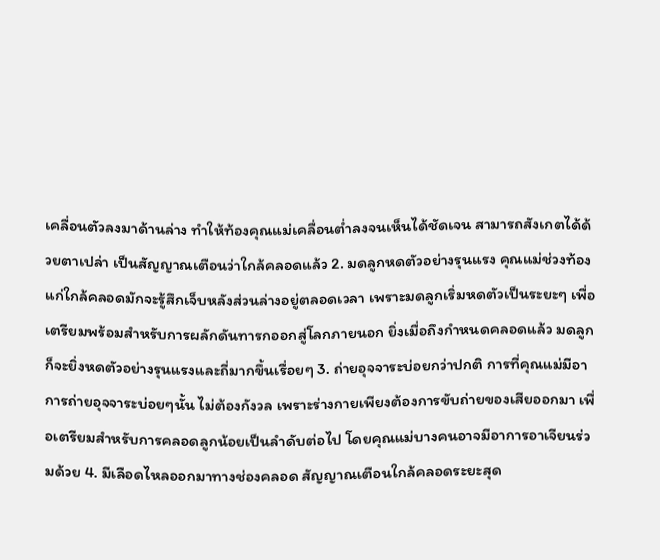เคลื่อนตัวลงมาด้านล่าง ทำให้ท้องคุณแม่เคลื่อนต่ำลงจนเห็นได้ชัดเจน สามารถสังเกตได้ด้วยตาเปล่า เป็นสัญญาณเตือนว่าใกล้คลอดแล้ว 2. มดลูกหดตัวอย่างรุนแรง คุณแม่ช่วงท้องแก่ใกล้คลอดมักจะรู้สึกเจ็บหลังส่วนล่างอยู่ตลอดเวลา เพราะมดลูกเริ่มหดตัวเป็นระยะๆ เพื่อเตรียมพร้อมสำหรับการผลักดันทารกออกสู่โลกภายนอก ยิ่งเมื่อถึงกำหนดคลอดแล้ว มดลูกก็จะยิ่งหดตัวอย่างรุนแรงและถี่มากขึ้นเรื่อยๆ 3. ถ่ายอุจจาระบ่อยกว่าปกติ การที่คุณแม่มีอาการถ่ายอุจจาระบ่อยๆนั้น ไม่ต้องกังวล เพราะร่างกายเพียงต้องการขับถ่ายของเสียออกมา เพื่อเตรียมสำหรับการคลอดลูกน้อยเป็นลำดับต่อไป โดยคุณแม่บางคนอาจมีอาการอาเจียนร่วมด้วย 4. มีเลือดไหลออกมาทางช่องคลอด สัญญาณเตือนใกล้คลอดระยะสุด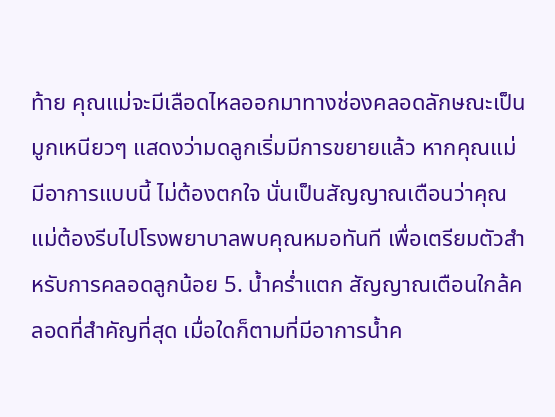ท้าย คุณแม่จะมีเลือดไหลออกมาทางช่องคลอดลักษณะเป็นมูกเหนียวๆ แสดงว่ามดลูกเริ่มมีการขยายแล้ว หากคุณแม่มีอาการแบบนี้ ไม่ต้องตกใจ นั่นเป็นสัญญาณเตือนว่าคุณแม่ต้องรีบไปโรงพยาบาลพบคุณหมอทันที เพื่อเตรียมตัวสำหรับการคลอดลูกน้อย 5. น้ำคร่ำแตก สัญญาณเตือนใกล้คลอดที่สำคัญที่สุด เมื่อใดก็ตามที่มีอาการน้ำค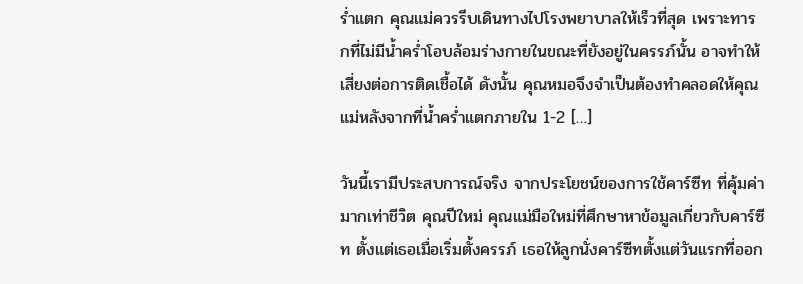ร่ำแตก คุณแม่ควรรีบเดินทางไปโรงพยาบาลให้เร็วที่สุด เพราะทารกที่ไม่มีน้ำคร่ำโอบล้อมร่างกายในขณะที่ยังอยู่ในครรภ์นั้น อาจทำให้เสี่ยงต่อการติดเชื้อได้ ดังนั้น คุณหมอจึงจำเป็นต้องทำคลอดให้คุณแม่หลังจากที่น้ำคร่ำแตกภายใน 1-2 […]

วันนี้เรามีประสบการณ์จริง จากประโยชน์ของการใช้คาร์ซีท ที่คุ้มค่ามากเท่าชีวิต คุณปีใหม่ คุณแม่มือใหม่ที่ศึกษาหาข้อมูลเกี่ยวกับคาร์ซีท ตั้งแต่เธอเมื่อเริ่มตั้งครรภ์ เธอให้ลูกนั่งคาร์ซีทตั้งแต่วันแรกที่ออก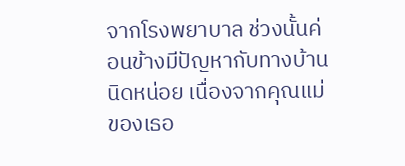จากโรงพยาบาล ช่วงนั้นค่อนข้างมีปัญหากับทางบ้านนิดหน่อย เนื่องจากคุณแม่ของเธอ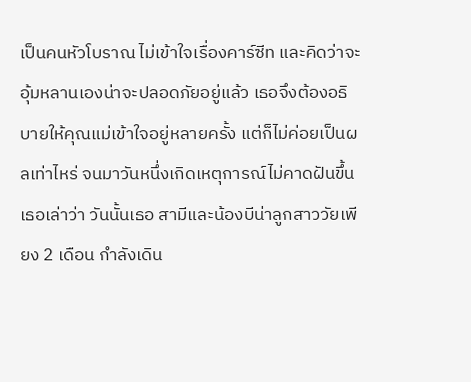เป็นคนหัวโบราณ ไม่เข้าใจเรื่องคาร์ซีท และคิดว่าจะอุ้มหลานเองน่าจะปลอดภัยอยู่แล้ว เธอจึงต้องอธิบายให้คุณแม่เข้าใจอยู่หลายครั้ง แต่ก็ไม่ค่อยเป็นผลเท่าไหร่ จนมาวันหนึ่งเกิดเหตุการณ์ไม่คาดฝันขึ้น เธอเล่าว่า วันนั้นเธอ สามีและน้องบีน่าลูกสาววัยเพียง 2 เดือน กำลังเดิน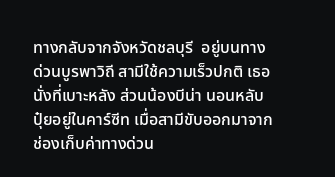ทางกลับจากจังหวัดชลบุรี  อยู่บนทางด่วนบูรพาวิถี สามีใช้ความเร็วปกติ เธอนั่งที่เบาะหลัง ส่วนน้องบีน่า นอนหลับปุ๋ยอยู่ในคาร์ซีท เมื่อสามีขับออกมาจากช่องเก็บค่าทางด่วน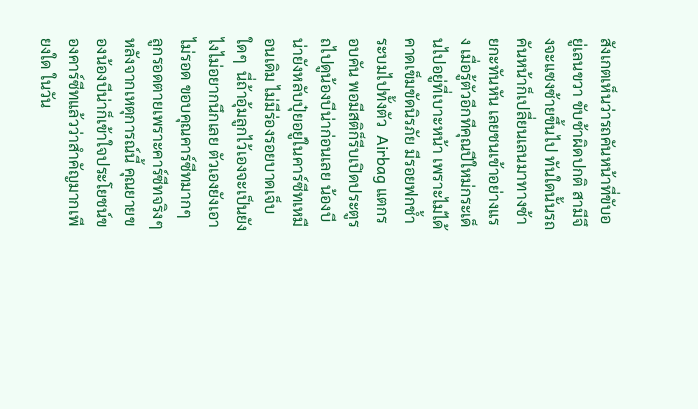สังเกตเห็นว่ารถคันหน้าที่ขับอยู่เลนขวา ขับช้าผิดปกติ สามีจึงจะแซงซ้ายขึ้นไป ทันใดนั้นรถคันหน้าก็เปลี่ยนเลนมาทางซ้ายกะทันหัน เลยชนเข้าอย่างแรง เมื่อรู้ตัวอีกทีคุณปีใหม่กระเด็นไปอยู่ที่เบาะหน้า เพราะไม่ได้คาดเข็มขัดนิรภัย มีรอยฟกช้ำ ระบมไปทั้งตัว  Airbag แตกรอบคัน พอมีสติก็รีบเปิดประตูรถไปดูน้องบีน่าก่อนเลย น้องบีน่ายังหลับปุ๋ยอยู่ในคาร์ซีทเหมือนเดิม ไม่มีร่องรอยบาดเจ็บใดๆ  นี่ถ้าอุ้มลูกไว้เองจะเป็นยังไงไม่อยากนึกเลย ตัวเองยังเอาไม่รอด ขอบคุณคาร์ซีทมากๆ ลูกรอดตายเพราะคาร์ซีทจริงๆ หลังจากเหตุการณ์นี้ คุณยายของน้องบีน่าก็เข้าใจประโยชน์ของคาร์ซีทแล้วว่าสำคัญมากเพียงใด ในวัน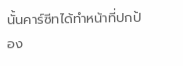นั้นคาร์ซีทได้ทำหน้าที่ปกป้อง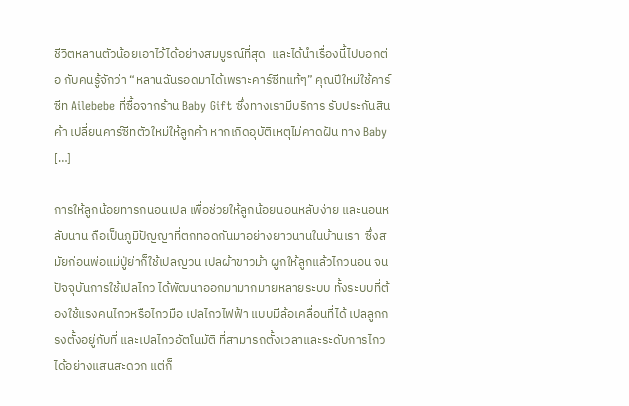ชีวิตหลานตัวน้อยเอาไว้ได้อย่างสมบูรณ์ที่สุด  และได้นำเรื่องนี้ไปบอกต่อ กับคนรู้จักว่า “หลานฉันรอดมาได้เพราะคาร์ซีทแท้ๆ” คุณปีใหม่ใช้คาร์ซีท Ailebebe ที่ซื้อจากร้าน Baby Gift ซึ่งทางเรามีบริการ รับประกันสินค้า เปลี่ยนคาร์ซีทตัวใหม่ให้ลูกค้า หากเกิดอุบัติเหตุไม่คาดฝัน ทาง Baby […]

การให้ลูกน้อยทารกนอนเปล เพื่อช่วยให้ลูกน้อยนอนหลับง่าย และนอนหลับนาน ถือเป็นภูมิปัญญาที่ตกทอดกันมาอย่างยาวนานในบ้านเรา  ซึ่งสมัยก่อนพ่อแม่ปู่ย่าก็ใช้เปลญวน เปลผ้าขาวม้า ผูกให้ลูกแล้วไกวนอน จนปัจจุบันการใช้เปลไกว ได้พัฒนาออกมามากมายหลายระบบ ทั้งระบบที่ต้องใช้แรงคนไกวหรือไกวมือ เปลไกวไฟฟ้า แบบมีล้อเคลื่อนที่ได้ เปลลูกกรงตั้งอยู่กับที่ และเปลไกวอัตโนมัติ ที่สามารถตั้งเวลาและระดับการไกวได้อย่างแสนสะดวก แต่ก็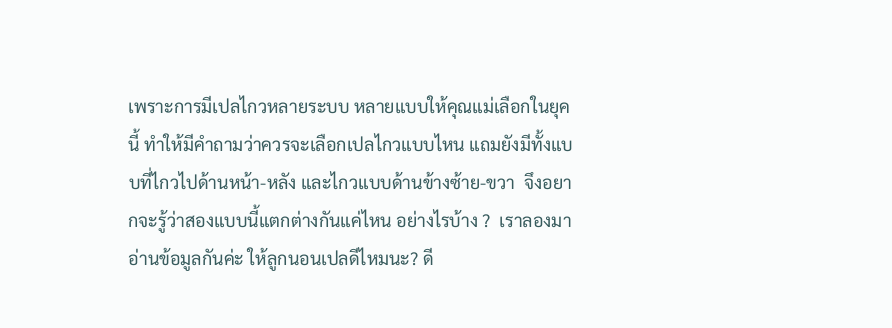เพราะการมีเปลไกวหลายระบบ หลายแบบให้คุณแม่เลือกในยุคนี้ ทำให้มีคำถามว่าควรจะเลือกเปลไกวแบบไหน แถมยังมีทั้งแบบที่ไกวไปด้านหน้า-หลัง และไกวแบบด้านข้างซ้าย-ขวา  จึงอยากจะรู้ว่าสองแบบนี้แตกต่างกันแค่ไหน อย่างไรบ้าง ?  เราลองมาอ่านข้อมูลกันค่ะ ให้ลูกนอนเปลดีไหมนะ? ดี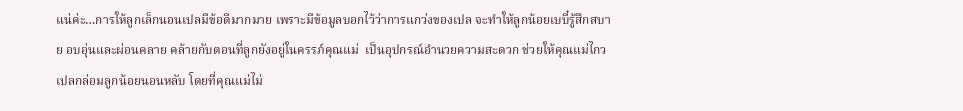แน่ค่ะ…การให้ลูกเล็กนอนเปลมีข้อดีมากมาย เพราะมีข้อมูลบอกไว้ว่าการแกว่งของเปล จะทำให้ลูกน้อยเบบี๋รู้สึกสบาย อบอุ่นและผ่อนคลาย คล้ายกับตอนที่ลูกยังอยู่ในครรภ์คุณแม่  เป็นอุปกรณ์อำนวยความสะดวก ช่วยให้คุณแม่ไกวเปลกล่อมลูกน้อยนอนหลับ โดยที่คุณแม่ไม่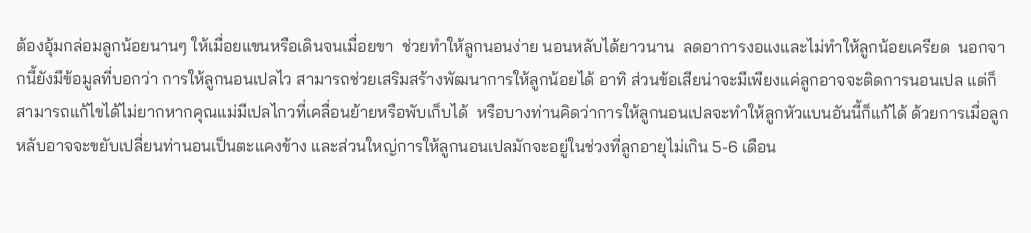ต้องอุ้มกล่อมลูกน้อยนานๆ ให้เมื่อยแขนหรือเดินจนเมื่อยขา  ช่วยทำให้ลูกนอนง่าย นอนหลับได้ยาวนาน  ลดอาการงอแงและไม่ทำให้ลูกน้อยเครียด  นอกจากนี้ยังมีข้อมูลที่บอกว่า การให้ลูกนอนเปลไว สามารถช่วยเสริมสร้างพัฒนาการให้ลูกน้อยได้ อาทิ ส่วนข้อเสียน่าจะมีเพียงแค่ลูกอาจจะติดการนอนเปล แต่ก็สามารถแก้ไขได้ไม่ยากหากคุณแม่มีเปลไกวที่เคลื่อนย้ายหรือพับเก็บได้  หรือบางท่านคิดว่าการให้ลูกนอนเปลจะทำให้ลูกหัวแบนอันนี้ก็แก้ได้ ด้วยการเมื่อลูกหลับอาจจะขยับเปลี่ยนท่านอนเป็นตะแคงข้าง และส่วนใหญ่การให้ลูกนอนเปลมักจะอยู่ในช่วงที่ลูกอายุไม่เกิน 5-6 เดือน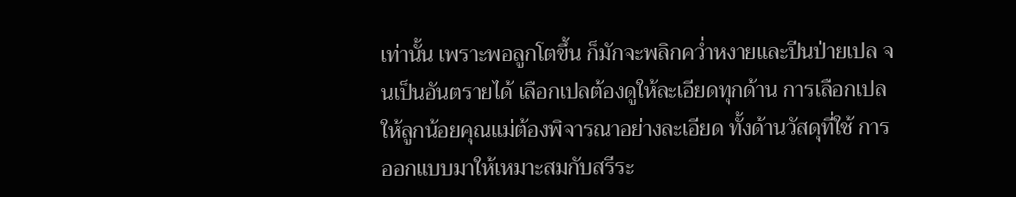เท่านั้น เพราะพอลูกโตขึ้น ก็มักจะพลิกคว่ำหงายและปีนป่ายเปล จนเป็นอันตรายได้ เลือกเปลต้องดูให้ละเอียดทุกด้าน การเลือกเปลให้ลูกน้อยคุณแม่ต้องพิจารณาอย่างละเอียด ทั้งด้านวัสดุที่ใช้ การออกแบบมาให้เหมาะสมกับสรีระ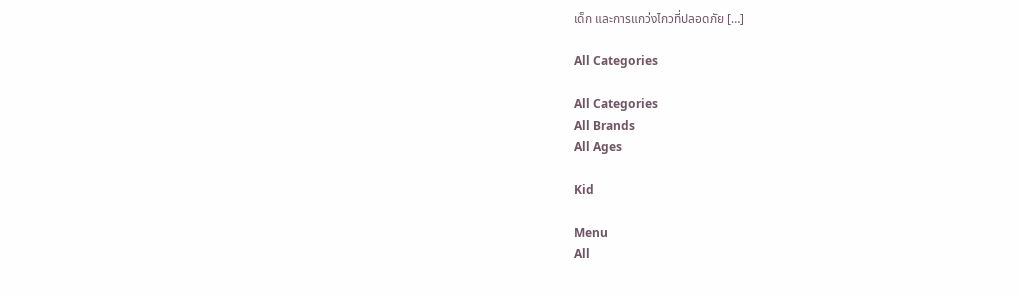เด็ก และการแกว่งไกวที่ปลอดภัย […]

All Categories

All Categories
All Brands
All Ages

Kid

Menu
All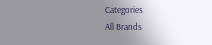Categories
All Brands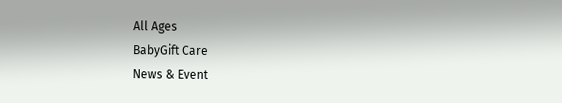All Ages
BabyGift Care
News & Event